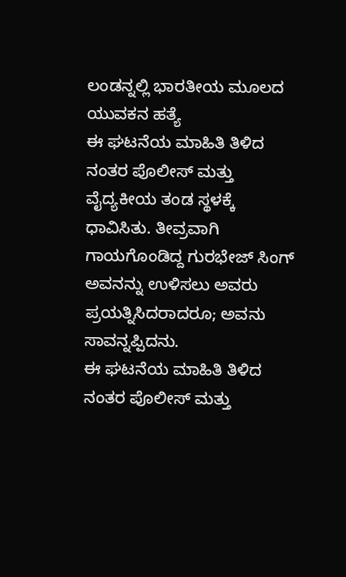ಲಂಡನ್ನಲ್ಲಿ ಭಾರತೀಯ ಮೂಲದ ಯುವಕನ ಹತ್ಯೆ
ಈ ಘಟನೆಯ ಮಾಹಿತಿ ತಿಳಿದ ನಂತರ ಪೊಲೀಸ್ ಮತ್ತು ವೈದ್ಯಕೀಯ ತಂಡ ಸ್ಥಳಕ್ಕೆ ಧಾವಿಸಿತು. ತೀವ್ರವಾಗಿ ಗಾಯಗೊಂಡಿದ್ದ ಗುರಭೇಜ್ ಸಿಂಗ್ ಅವನನ್ನು ಉಳಿಸಲು ಅವರು ಪ್ರಯತ್ನಿಸಿದರಾದರೂ; ಅವನು ಸಾವನ್ನಪ್ಪಿದನು.
ಈ ಘಟನೆಯ ಮಾಹಿತಿ ತಿಳಿದ ನಂತರ ಪೊಲೀಸ್ ಮತ್ತು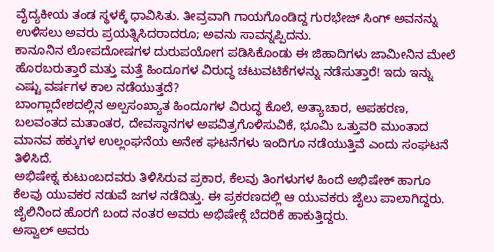ವೈದ್ಯಕೀಯ ತಂಡ ಸ್ಥಳಕ್ಕೆ ಧಾವಿಸಿತು. ತೀವ್ರವಾಗಿ ಗಾಯಗೊಂಡಿದ್ದ ಗುರಭೇಜ್ ಸಿಂಗ್ ಅವನನ್ನು ಉಳಿಸಲು ಅವರು ಪ್ರಯತ್ನಿಸಿದರಾದರೂ; ಅವನು ಸಾವನ್ನಪ್ಪಿದನು.
ಕಾನೂನಿನ ಲೋಪದೋಷಗಳ ದುರುಪಯೋಗ ಪಡಿಸಿಕೊಂಡು ಈ ಜಿಹಾದಿಗಳು ಜಾಮೀನಿನ ಮೇಲೆ ಹೊರಬರುತ್ತಾರೆ ಮತ್ತು ಮತ್ತೆ ಹಿಂದೂಗಳ ವಿರುದ್ಧ ಚಟುವಟಿಕೆಗಳನ್ನು ನಡೆಸುತ್ತಾರೆ! ಇದು ಇನ್ನು ಎಷ್ಟು ವರ್ಷಗಳ ಕಾಲ ನಡೆಯುತ್ತದೆ?
ಬಾಂಗ್ಲಾದೇಶದಲ್ಲಿನ ಅಲ್ಪಸಂಖ್ಯಾತ ಹಿಂದೂಗಳ ವಿರುದ್ಧ ಕೊಲೆ, ಅತ್ಯಾಚಾರ, ಅಪಹರಣ, ಬಲವಂತದ ಮತಾಂತರ, ದೇವಸ್ಥಾನಗಳ ಅಪವಿತ್ರಗೊಳಿಸುವಿಕೆ, ಭೂಮಿ ಒತ್ತುವರಿ ಮುಂತಾದ ಮಾನವ ಹಕ್ಕುಗಳ ಉಲ್ಲಂಘನೆಯ ಅನೇಕ ಘಟನೆಗಳು ಇಂದಿಗೂ ನಡೆಯುತ್ತಿವೆ ಎಂದು ಸಂಘಟನೆ ತಿಳಿಸಿದೆ.
ಅಭಿಷೇಕ್ನ ಕುಟುಂಬದವರು ತಿಳಿಸಿರುವ ಪ್ರಕಾರ, ಕೆಲವು ತಿಂಗಳುಗಳ ಹಿಂದೆ ಅಭಿಷೇಕ್ ಹಾಗೂ ಕೆಲವು ಯುವಕರ ನಡುವೆ ಜಗಳ ನಡೆದಿತ್ತು. ಈ ಪ್ರಕರಣದಲ್ಲಿ ಆ ಯುವಕರು ಜೈಲು ಪಾಲಾಗಿದ್ದರು. ಜೈಲಿನಿಂದ ಹೊರಗೆ ಬಂದ ನಂತರ ಅವರು ಅಭಿಷೇಕ್ಗೆ ಬೆದರಿಕೆ ಹಾಕುತ್ತಿದ್ದರು.
ಅಸ್ವಾಲ್ ಅವರು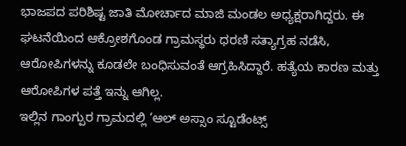ಭಾಜಪದ ಪರಿಶಿಷ್ಟ ಜಾತಿ ಮೋರ್ಚಾದ ಮಾಜಿ ಮಂಡಲ ಅಧ್ಯಕ್ಷರಾಗಿದ್ದರು. ಈ ಘಟನೆಯಿಂದ ಆಕ್ರೋಶಗೊಂಡ ಗ್ರಾಮಸ್ಥರು ಧರಣಿ ಸತ್ಯಾಗ್ರಹ ನಡೆಸಿ, ಆರೋಪಿಗಳನ್ನು ಕೂಡಲೇ ಬಂಧಿಸುವಂತೆ ಆಗ್ರಹಿಸಿದ್ದಾರೆ. ಹತ್ಯೆಯ ಕಾರಣ ಮತ್ತು ಆರೋಪಿಗಳ ಪತ್ತೆ ಇನ್ನು ಆಗಿಲ್ಲ.
ಇಲ್ಲಿನ ಗಾಂಗ್ಪುರ ಗ್ರಾಮದಲ್ಲಿ ‘ಆಲ್ ಅಸ್ಸಾಂ ಸ್ಟೂಡೆಂಟ್ಸ್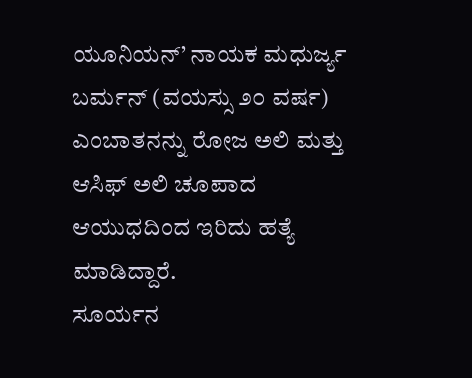ಯೂನಿಯನ್’ ನಾಯಕ ಮಧುರ್ಜ್ಯ ಬರ್ಮನ್ (ವಯಸ್ಸು ೨೦ ವರ್ಷ) ಎಂಬಾತನನ್ನು ರೋಜ ಅಲಿ ಮತ್ತು ಆಸಿಫ್ ಅಲಿ ಚೂಪಾದ ಆಯುಧದಿಂದ ಇರಿದು ಹತ್ಯೆ ಮಾಡಿದ್ದಾರೆ.
ಸೂರ್ಯನ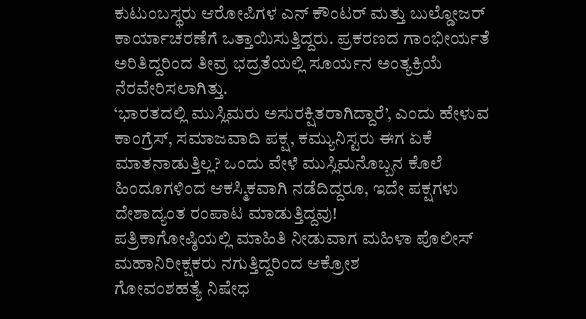ಕುಟುಂಬಸ್ಥರು ಆರೋಪಿಗಳ ಎನ್ ಕೌಂಟರ್ ಮತ್ತು ಬುಲ್ಡೋಜರ್ ಕಾರ್ಯಾಚರಣೆಗೆ ಒತ್ತಾಯಿಸುತ್ತಿದ್ದರು. ಪ್ರಕರಣದ ಗಾಂಭೀರ್ಯತೆ ಅರಿತಿದ್ದರಿಂದ ತೀವ್ರ ಭದ್ರತೆಯಲ್ಲಿ ಸೂರ್ಯನ ಅಂತ್ಯಕ್ರಿಯೆ ನೆರವೇರಿಸಲಾಗಿತ್ತು.
‘ಭಾರತದಲ್ಲಿ ಮುಸ್ಲಿಮರು ಅಸುರಕ್ಷಿತರಾಗಿದ್ದಾರೆ’, ಎಂದು ಹೇಳುವ ಕಾಂಗ್ರೆಸ್, ಸಮಾಜವಾದಿ ಪಕ್ಷ, ಕಮ್ಯುನಿಸ್ಟರು ಈಗ ಏಕೆ ಮಾತನಾಡುತ್ತಿಲ್ಲ? ಒಂದು ವೇಳೆ ಮುಸ್ಲಿಮನೊಬ್ಬನ ಕೊಲೆ ಹಿಂದೂಗಳಿಂದ ಆಕಸ್ಮಿಕವಾಗಿ ನಡೆದಿದ್ದರೂ, ಇದೇ ಪಕ್ಷಗಳು ದೇಶಾದ್ಯಂತ ರಂಪಾಟ ಮಾಡುತ್ತಿದ್ದವು!
ಪತ್ರಿಕಾಗೋಷ್ಠಿಯಲ್ಲಿ ಮಾಹಿತಿ ನೀಡುವಾಗ ಮಹಿಳಾ ಪೊಲೀಸ್ ಮಹಾನಿರೀಕ್ಷಕರು ನಗುತ್ತಿದ್ದರಿಂದ ಆಕ್ರೋಶ
ಗೋವಂಶಹತ್ಯೆ ನಿಷೇಧ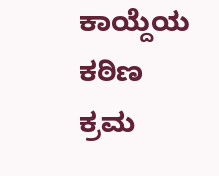ಕಾಯ್ದೆಯ ಕಠಿಣ ಕ್ರಮ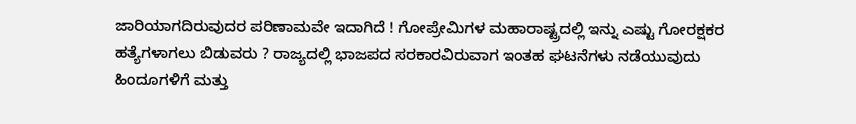ಜಾರಿಯಾಗದಿರುವುದರ ಪರಿಣಾಮವೇ ಇದಾಗಿದೆ ! ಗೋಪ್ರೇಮಿಗಳ ಮಹಾರಾಷ್ಟ್ರದಲ್ಲಿ ಇನ್ನು ಎಷ್ಟು ಗೋರಕ್ಷಕರ ಹತ್ಯೆಗಳಾಗಲು ಬಿಡುವರು ? ರಾಜ್ಯದಲ್ಲಿ ಭಾಜಪದ ಸರಕಾರವಿರುವಾಗ ಇಂತಹ ಘಟನೆಗಳು ನಡೆಯುವುದು ಹಿಂದೂಗಳಿಗೆ ಮತ್ತು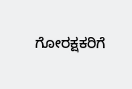ಗೋರಕ್ಷಕರಿಗೆ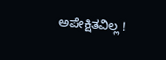ಅಪೇಕ್ಷಿತವಿಲ್ಲ !